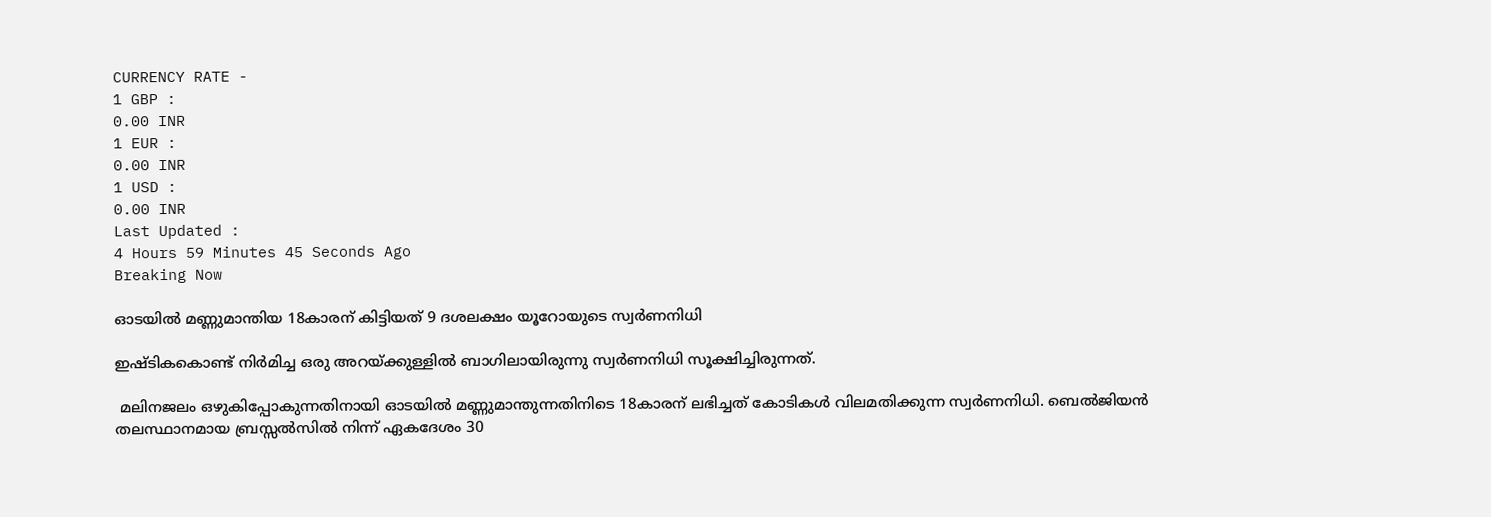CURRENCY RATE -
1 GBP :
0.00 INR
1 EUR :
0.00 INR
1 USD :
0.00 INR
Last Updated :
4 Hours 59 Minutes 45 Seconds Ago
Breaking Now

ഓടയില്‍ മണ്ണുമാന്തിയ 18കാരന് കിട്ടിയത് 9 ദശലക്ഷം യൂറോയുടെ സ്വര്‍ണനിധി

ഇഷ്ടികകൊണ്ട് നിര്‍മിച്ച ഒരു അറയ്ക്കുള്ളില്‍ ബാഗിലായിരുന്നു സ്വര്‍ണനിധി സൂക്ഷിച്ചിരുന്നത്.

 മലിനജലം ഒഴുകിപ്പോകുന്നതിനായി ഓടയില്‍ മണ്ണുമാന്തുന്നതിനിടെ 18കാരന് ലഭിച്ചത് കോടികള്‍ വിലമതിക്കുന്ന സ്വര്‍ണനിധി. ബെല്‍ജിയന്‍ തലസ്ഥാനമായ ബ്രസ്സല്‍സില്‍ നിന്ന് ഏകദേശം 30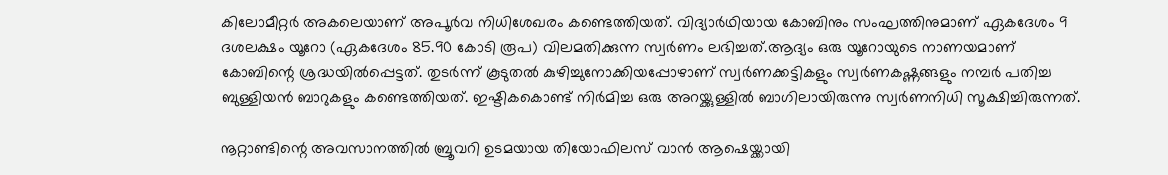കിലോമീറ്റര്‍ അകലെയാണ് അപൂര്‍വ നിധിശേഖരം കണ്ടെത്തിയത്. വിദ്യാര്‍ഥിയായ കോബിനും സംഘത്തിനുമാണ് ഏകദേശം 9 ദശലക്ഷം യൂറോ (ഏകദേശം 85.90 കോടി രൂപ) വിലമതിക്കുന്ന സ്വര്‍ണം ലഭിച്ചത്.ആദ്യം ഒരു യൂറോയുടെ നാണയമാണ് കോബിന്റെ ശ്രദ്ധയില്‍പ്പെട്ടത്. തുടര്‍ന്ന് കൂടുതല്‍ കുഴിച്ചുനോക്കിയപ്പോഴാണ് സ്വര്‍ണക്കട്ടികളും സ്വര്‍ണകഷ്ണങ്ങളും നമ്പര്‍ പതിച്ച ബുള്ളിയന്‍ ബാറുകളും കണ്ടെത്തിയത്. ഇഷ്ടികകൊണ്ട് നിര്‍മിച്ച ഒരു അറയ്ക്കുള്ളില്‍ ബാഗിലായിരുന്നു സ്വര്‍ണനിധി സൂക്ഷിച്ചിരുന്നത്.

നൂറ്റാണ്ടിന്റെ അവസാനത്തില്‍ ബ്രൂവറി ഉടമയായ തിയോഫിലസ് വാന്‍ ആഷെയ്ക്കായി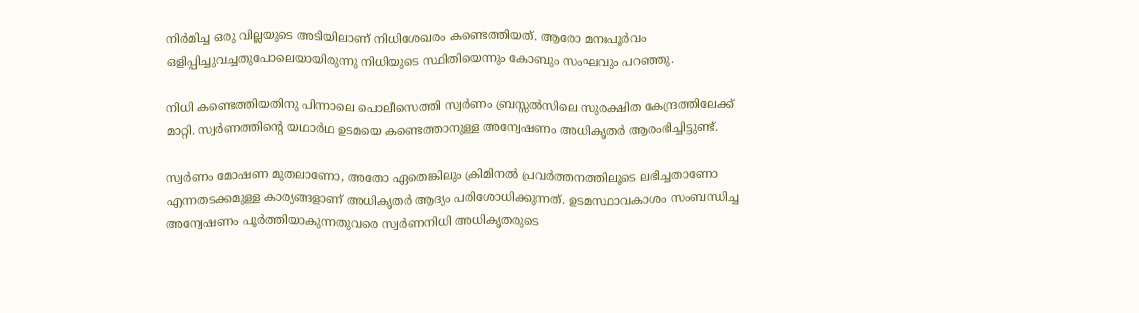നിര്‍മിച്ച ഒരു വില്ലയുടെ അടിയിലാണ് നിധിശേഖരം കണ്ടെത്തിയത്. ആരോ മനഃപൂര്‍വം ഒളിപ്പിച്ചുവച്ചതുപോലെയായിരുന്നു നിധിയുടെ സ്ഥിതിയെന്നും കോബും സംഘവും പറഞ്ഞു.

നിധി കണ്ടെത്തിയതിനു പിന്നാലെ പൊലീസെത്തി സ്വര്‍ണം ബ്രസ്സല്‍സിലെ സുരക്ഷിത കേന്ദ്രത്തിലേക്ക് മാറ്റി. സ്വര്‍ണത്തിന്റെ യഥാര്‍ഥ ഉടമയെ കണ്ടെത്താനുള്ള അന്വേഷണം അധികൃതര്‍ ആരംഭിച്ചിട്ടുണ്ട്.

സ്വര്‍ണം മോഷണ മുതലാണോ, അതോ ഏതെങ്കിലും ക്രിമിനല്‍ പ്രവര്‍ത്തനത്തിലൂടെ ലഭിച്ചതാണോ എന്നതടക്കമുള്ള കാര്യങ്ങളാണ് അധികൃതര്‍ ആദ്യം പരിശോധിക്കുന്നത്. ഉടമസ്ഥാവകാശം സംബന്ധിച്ച അന്വേഷണം പൂര്‍ത്തിയാകുന്നതുവരെ സ്വര്‍ണനിധി അധികൃതരുടെ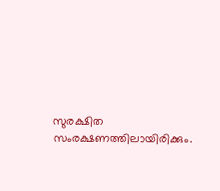സുരക്ഷിത സംരക്ഷണത്തിലായിരിക്കും.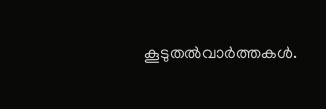കൂടുതല്‍വാര്‍ത്തകള്‍.